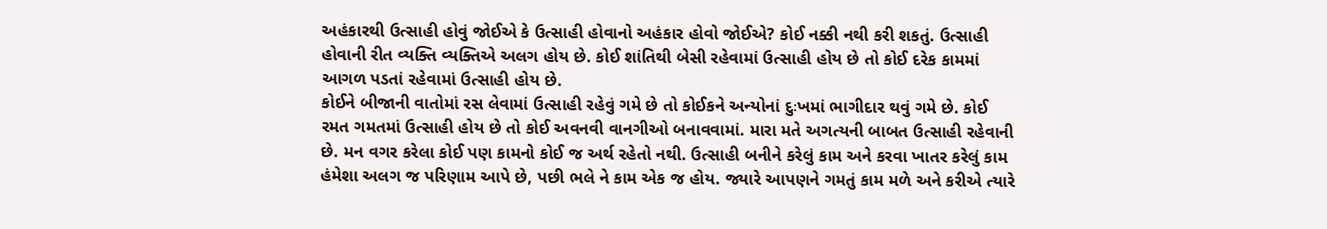અહંકારથી ઉત્સાહી હોવું જોઈએ કે ઉત્સાહી હોવાનો અહંકાર હોવો જોઈએ? કોઈ નક્કી નથી કરી શકતું. ઉત્સાહી હોવાની રીત વ્યક્તિ વ્યક્તિએ અલગ હોય છે. કોઈ શાંતિથી બેસી રહેવામાં ઉત્સાહી હોય છે તો કોઈ દરેક કામમાં આગળ પડતાં રહેવામાં ઉત્સાહી હોય છે.
કોઈને બીજાની વાતોમાં રસ લેવામાં ઉત્સાહી રહેવું ગમે છે તો કોઈકને અન્યોનાં દુઃખમાં ભાગીદાર થવું ગમે છે. કોઈ રમત ગમતમાં ઉત્સાહી હોય છે તો કોઈ અવનવી વાનગીઓ બનાવવામાં. મારા મતે અગત્યની બાબત ઉત્સાહી રહેવાની છે. મન વગર કરેલા કોઈ પણ કામનો કોઈ જ અર્થ રહેતો નથી. ઉત્સાહી બનીને કરેલું કામ અને કરવા ખાતર કરેલું કામ હંમેશા અલગ જ પરિણામ આપે છે, પછી ભલે ને કામ એક જ હોય. જ્યારે આપણને ગમતું કામ મળે અને કરીએ ત્યારે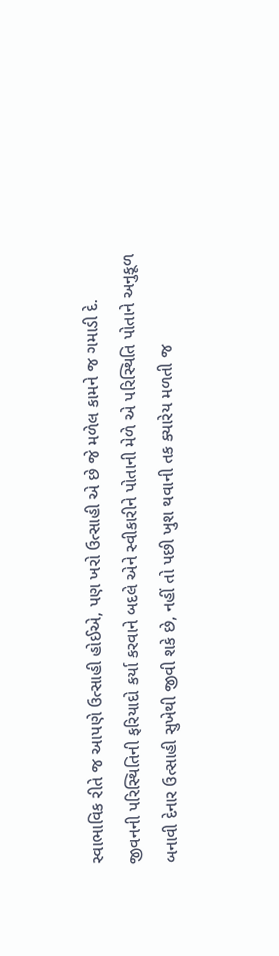સ્વાભાવિક રીતે જ આપણે ઉત્સાહી હોઈએ, પણ ખરો ઉત્સાહી એ છે જે મળેલ કામને જ ગમાડી દે.
જીવનની પરિસ્થિતિની ફરિયાદો કર્યા કરવાને બદલે એને સ્વીકારીને પોતાની મેળે એ પરિસ્થિતિ પોતાને અનુકૂળ બનાવી દેનાર ઉત્સાહી સુખેથી જીવી શકે છે, નહીં તો પછી ખુશ થવાની તક ક્યારેય મળતી જ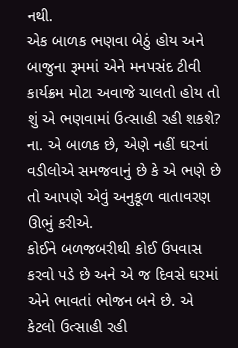નથી.
એક બાળક ભણવા બેઠું હોય અને બાજુના રૂમમાં એને મનપસંદ ટીવી કાર્યક્રમ મોટા અવાજે ચાલતો હોય તો શું એ ભણવામાં ઉત્સાહી રહી શકશે? ના. એ બાળક છે, એણે નહીં ઘરનાં વડીલોએ સમજવાનું છે કે એ ભણે છે તો આપણે એવું અનુકૂળ વાતાવરણ ઊભું કરીએ.
કોઈને બળજબરીથી કોઈ ઉપવાસ કરવો પડે છે અને એ જ દિવસે ઘરમાં એને ભાવતાં ભોજન બને છે. એ કેટલો ઉત્સાહી રહી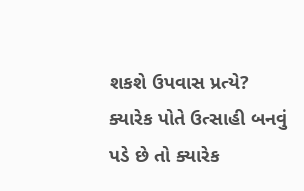શકશે ઉપવાસ પ્રત્યે?
ક્યારેક પોતે ઉત્સાહી બનવું પડે છે તો ક્યારેક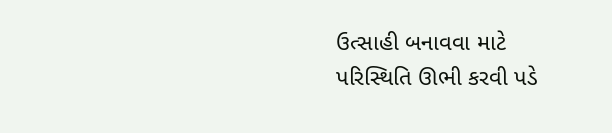ઉત્સાહી બનાવવા માટે પરિસ્થિતિ ઊભી કરવી પડે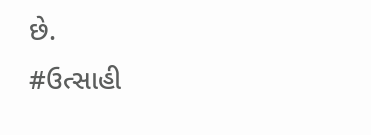છે.
#ઉત્સાહી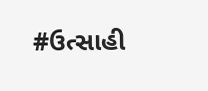#ઉત્સાહી